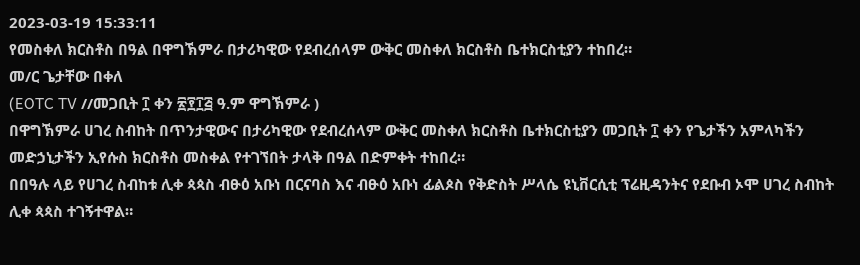2023-03-19 15:33:11
የመስቀለ ክርስቶስ በዓል በዋግኽምራ በታሪካዊው የደብረሰላም ውቅር መስቀለ ክርስቶስ ቤተክርስቲያን ተከበረ።
መ/ር ጌታቸው በቀለ
(EOTC TV //መጋቢት ፲ ቀን ፳፻፲፭ ዓ.ም ዋግኽምራ )
በዋግኽምራ ሀገረ ስብከት በጥንታዊውና በታሪካዊው የደብረሰላም ውቅር መስቀለ ክርስቶስ ቤተክርስቲያን መጋቢት ፲ ቀን የጌታችን አምላካችን መድኃኒታችን ኢየሱስ ክርስቶስ መስቀል የተገኘበት ታላቅ በዓል በድምቀት ተከበረ።
በበዓሉ ላይ የሀገረ ስብከቱ ሊቀ ጳጳስ ብፁዕ አቡነ በርናባስ እና ብፁዕ አቡነ ፊልጶስ የቅድስት ሥላሴ ዩኒቨርሲቲ ፕሬዚዳንትና የደቡብ ኦሞ ሀገረ ስብከት ሊቀ ጳጳስ ተገኝተዋል።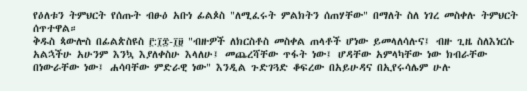የዕለቱን ትምህርት የሰጡት ብፁዕ አቡነ ፊልጶስ "ለሚፈሩት ምልክትን ሰጠሃቸው" በማለት ስለ ነገረ መስቀሉ ትምህርት ሰጥተዋል።
ቅዱስ ጳውሎስ በፊልጵስዩስ ፫:፲፰-፲፱ "ብዙዎች ለክርስቶስ መስቀል ጠላቶች ሆነው ይመላለሳሉና፤ ብዙ ጊዜ ስለእነርሱ አልኋችሁ አሁንም እንኳ እያለቀስሁ እላለሁ፤ መጨረሻቸው ጥፋት ነው፤ ሆዳቸው አምላካቸው ነው ክብራቸው በነውራቸው ነው፤ ሐሳባቸው ምድራዊ ነው" እንዲል ጉድገጓድ ቆፍረው በአይሁዳና በኢየሩሳሌም ሁሉ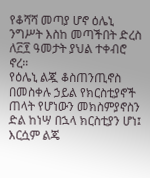የቆሻሻ መጣያ ሆኖ ዕሌኒ ንግሥት እስከ መጣችበት ድረስ ለ፫፻ ዓመታት ያህል ተቀብሮ ኖረ።
የዕሌኒ ልጇ ቆስጠንጢኖስ በመስቀሉ ኃይል የክርስቲያኖች ጠላት የሆነውን መክስምያኖስን ድል ከነሣ በኋላ ክርስቲያን ሆነ፤ እርሷም ልጄ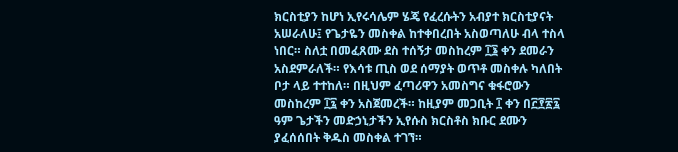ክርስቲያን ከሆነ ኢየሩሳሌም ሄጄ የፈረሱትን አብያተ ክርስቲያናት አሠራለሁ፤ የጌታዬን መስቀል ከተቀበረበት አስወጣለሁ ብላ ተስላ ነበር። ስለቷ በመፈጸሙ ደስ ተሰኝታ መስከረም ፲፮ ቀን ደመራን አስደምራለች። የእሳቱ ጢስ ወደ ሰማያት ወጥቶ መስቀሉ ካለበት ቦታ ላይ ተተከለ። በዚህም ፈጣሪዋን አመስግና ቁፋሮውን መስከረም ፲፯ ቀን አስጀመረች። ከዚያም መጋቢት ፲ ቀን በ፫፻፳፯ ዓም ጌታችን መድኃኒታችን ኢየሱስ ክርስቶስ ክቡር ደሙን ያፈሰሰበት ቅዱስ መስቀል ተገኘ።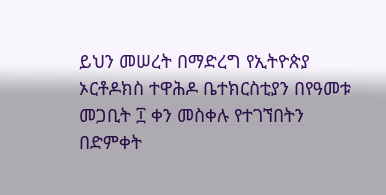ይህን መሠረት በማድረግ የኢትዮጵያ ኦርቶዶክስ ተዋሕዶ ቤተክርስቲያን በየዓመቱ መጋቢት ፲ ቀን መስቀሉ የተገኘበትን በድምቀት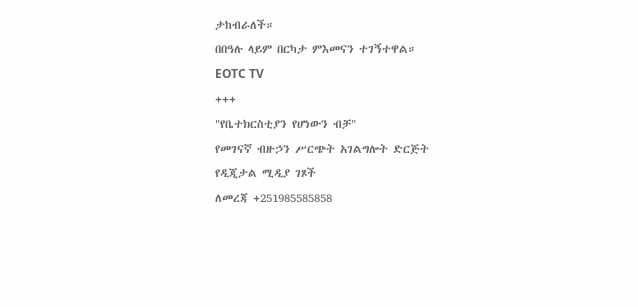ታከብራለች።
በበዓሉ ላይም በርካታ ምእመናን ተገኝተዋል።
EOTC TV
+++
"የቤተክርስቲያን የሆነውን ብቻ"
የመገናኛ ብዙኃን ሥርጭት አገልግሎት ድርጅት
የዲጂታል ሚዲያ ገጾች
ለመረጃ +251985585858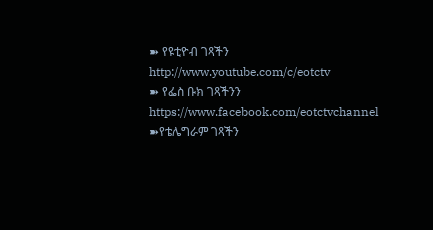➽ የዩቲዮብ ገጻችን
http://www.youtube.com/c/eotctv
➽ የፌስ ቡክ ገጻችንን
https://www.facebook.com/eotctvchannel
➽የቴሌግራም ገጻችን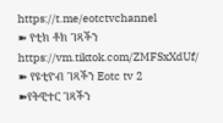https://t.me/eotctvchannel
➽ የቲክ ቶክ ገጻችን
https://vm.tiktok.com/ZMFSxXdUf/
➽ የዩቲዮብ ገጻችን Eotc tv 2
➽የትዊተር ገጻችን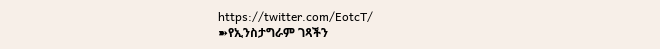https://twitter.com/EotcT/
➽የኢንስታግራም ገጻችን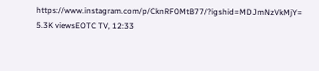https://www.instagram.com/p/CknRF0MtB77/?igshid=MDJmNzVkMjY=
5.3K viewsEOTC TV, 12:33